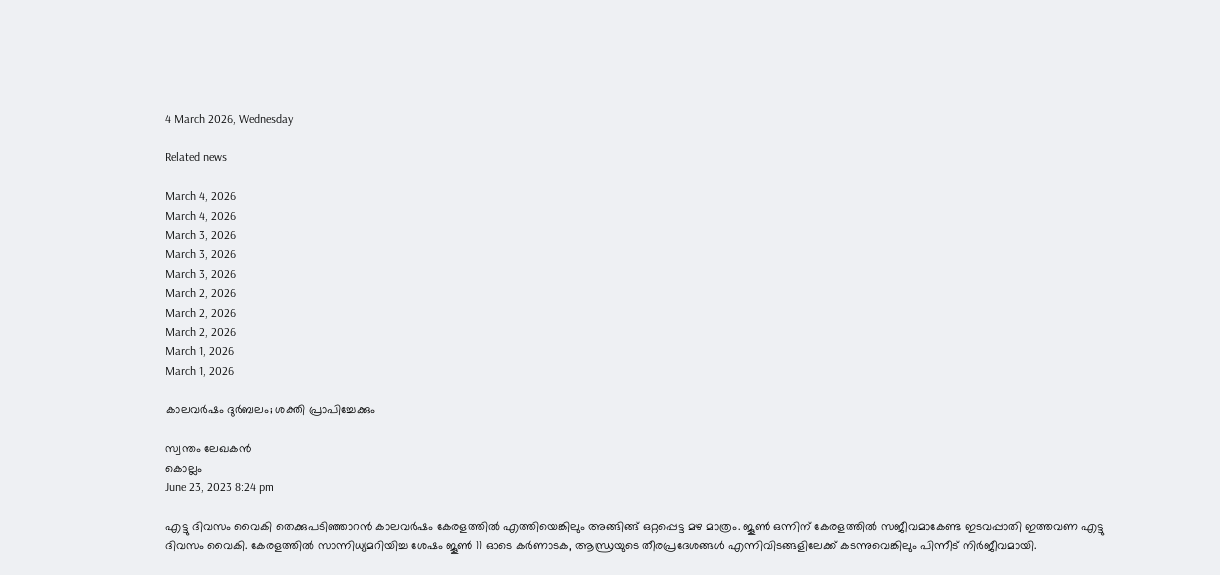4 March 2026, Wednesday

Related news

March 4, 2026
March 4, 2026
March 3, 2026
March 3, 2026
March 3, 2026
March 2, 2026
March 2, 2026
March 2, 2026
March 1, 2026
March 1, 2026

കാലവർഷം ദുർബലം; ശക്തി പ്രാപിച്ചേക്കും

സ്വന്തം ലേഖകൻ
കൊല്ലം
June 23, 2023 8:24 pm

എട്ടു ദിവസം വൈകി തെക്കുപടിഞ്ഞാറൻ കാലവർഷം കേരളത്തിൽ എത്തിയെങ്കിലും അങ്ങിങ്ങ് ഒറ്റപ്പെട്ട മഴ മാത്രം. ജൂൺ ഒന്നിന് കേരളത്തിൽ സജീവമാകേണ്ട ഇടവപ്പാതി ഇത്തവണ എട്ടു ദിവസം വൈകി. കേരളത്തിൽ സാന്നിധ്യമറിയിച്ച ശേഷം ജൂൺ 11 ഓടെ കർണാടക, ആന്ധ്രയുടെ തീരപ്രദേശങ്ങൾ എന്നിവിടങ്ങളിലേക്ക് കടന്നുവെങ്കിലും പിന്നീട് നിർജീവമായി.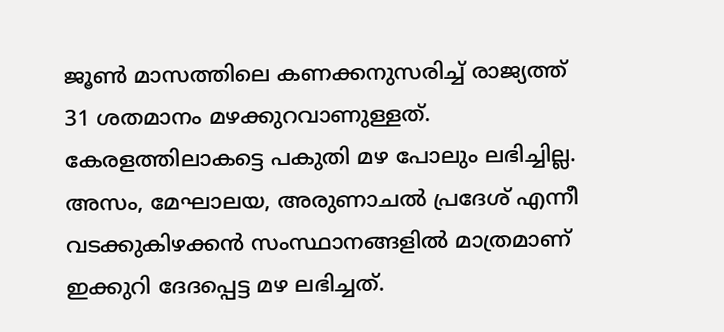ജൂൺ മാസത്തിലെ കണക്കനുസരിച്ച് രാജ്യത്ത് 31 ശതമാനം മഴക്കുറവാണുള്ളത്. കേരളത്തിലാകട്ടെ പകുതി മഴ പോലും ലഭിച്ചില്ല. അസം, മേഘാലയ, അരുണാചൽ പ്രദേശ് എന്നീ വടക്കുകിഴക്കൻ സംസ്ഥാനങ്ങളിൽ മാത്രമാണ് ഇക്കുറി ദേദപ്പെട്ട മഴ ലഭിച്ചത്.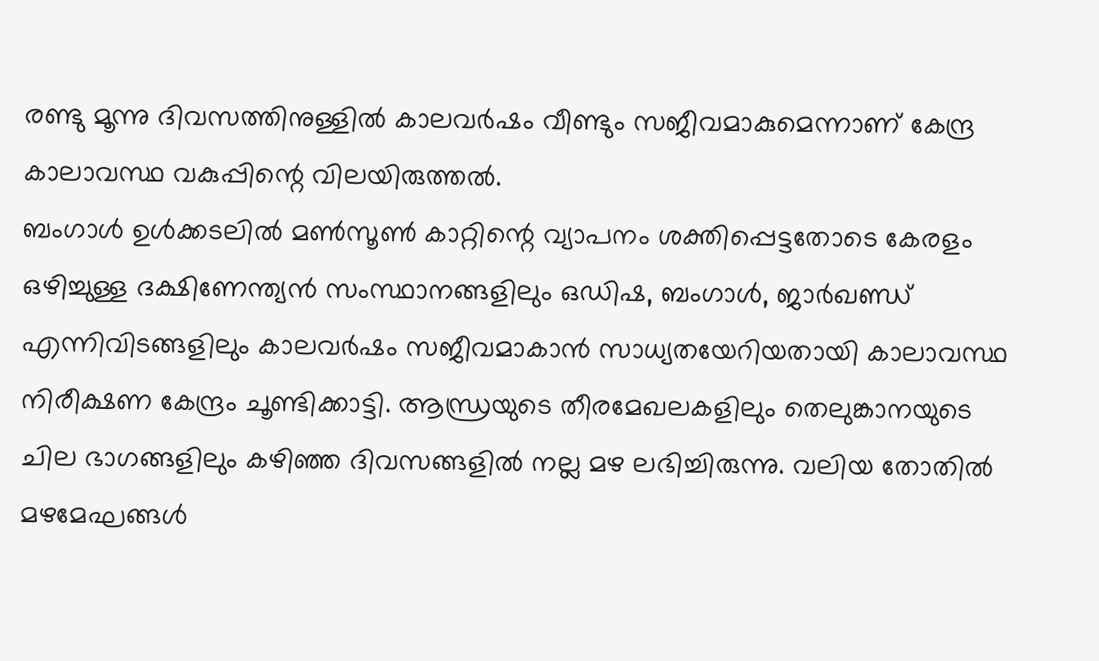രണ്ടു മൂന്നു ദിവസത്തിനുള്ളിൽ കാലവർഷം വീണ്ടും സജീവമാകുമെന്നാണ് കേന്ദ്ര കാലാവസ്ഥ വകുപ്പിന്റെ വിലയിരുത്തൽ.
ബംഗാൾ ഉൾക്കടലിൽ മൺസൂൺ കാറ്റിന്റെ വ്യാപനം ശക്തിപ്പെട്ടതോടെ കേരളം ഒഴിച്ചുള്ള ദക്ഷിണേന്ത്യൻ സംസ്ഥാനങ്ങളിലും ഒഡിഷ, ബംഗാൾ, ജാർഖണ്ഡ് എന്നിവിടങ്ങളിലും കാലവർഷം സജീവമാകാൻ സാധ്യതയേറിയതായി കാലാവസ്ഥ നിരീക്ഷണ കേന്ദ്രം ചൂണ്ടിക്കാട്ടി. ആന്ധ്രയുടെ തീരമേഖലകളിലും തെലുങ്കാനയുടെ ചില ഭാഗങ്ങളിലും കഴിഞ്ഞ ദിവസങ്ങളിൽ നല്ല മഴ ലഭിച്ചിരുന്നു. വലിയ തോതിൽ മഴമേഘങ്ങൾ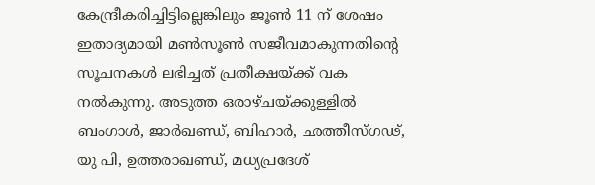കേന്ദ്രീകരിച്ചിട്ടില്ലെങ്കിലും ജൂൺ 11 ന് ശേഷം ഇതാദ്യമായി മൺസൂൺ സജീവമാകുന്നതിന്റെ സൂചനകൾ ലഭിച്ചത് പ്രതീക്ഷയ്ക്ക് വക നൽകുന്നു. അടുത്ത ഒരാഴ്ചയ്ക്കുള്ളിൽ ബംഗാൾ, ജാർഖണ്ഡ്, ബിഹാർ, ഛത്തീസ്ഗഢ്, യു പി, ഉത്തരാഖണ്ഡ്, മധ്യപ്രദേശ്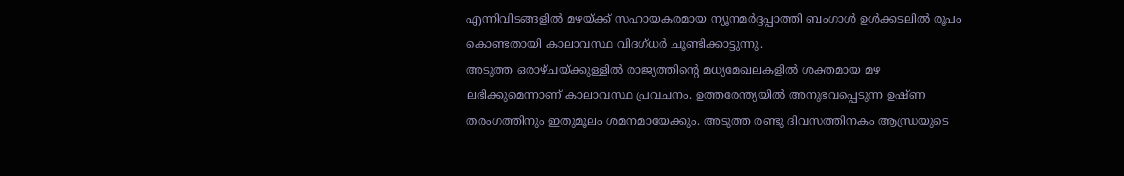എന്നിവിടങ്ങളിൽ മഴയ്ക്ക് സഹായകരമായ ന്യൂനമർദ്ദപ്പാത്തി ബംഗാൾ ഉൾക്കടലിൽ രൂപം കൊണ്ടതായി കാലാവസ്ഥ വിദഗ്ധർ ചൂണ്ടിക്കാട്ടുന്നു.
അടുത്ത ഒരാഴ്ചയ്ക്കുള്ളിൽ രാജ്യത്തിന്റെ മധ്യമേഖലകളിൽ ശക്തമായ മഴ ലഭിക്കുമെന്നാണ് കാലാവസ്ഥ പ്രവചനം. ഉത്തരേന്ത്യയിൽ അനുഭവപ്പെടുന്ന ഉഷ്ണ തരംഗത്തിനും ഇതുമൂലം ശമനമായേക്കും. അടുത്ത രണ്ടു ദിവസത്തിനകം ആന്ധ്രയുടെ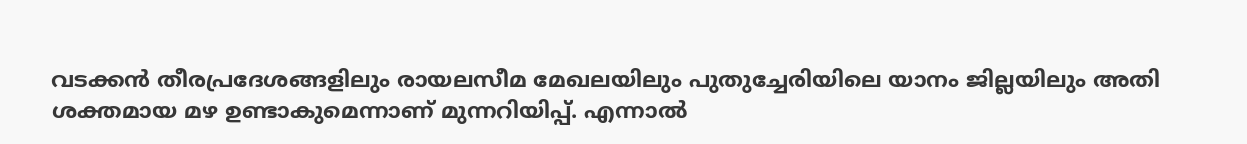വടക്കൻ തീരപ്രദേശങ്ങളിലും രായലസീമ മേഖലയിലും പുതുച്ചേരിയിലെ യാനം ജില്ലയിലും അതി ശക്തമായ മഴ ഉണ്ടാകുമെന്നാണ് മുന്നറിയിപ്പ്. എന്നാൽ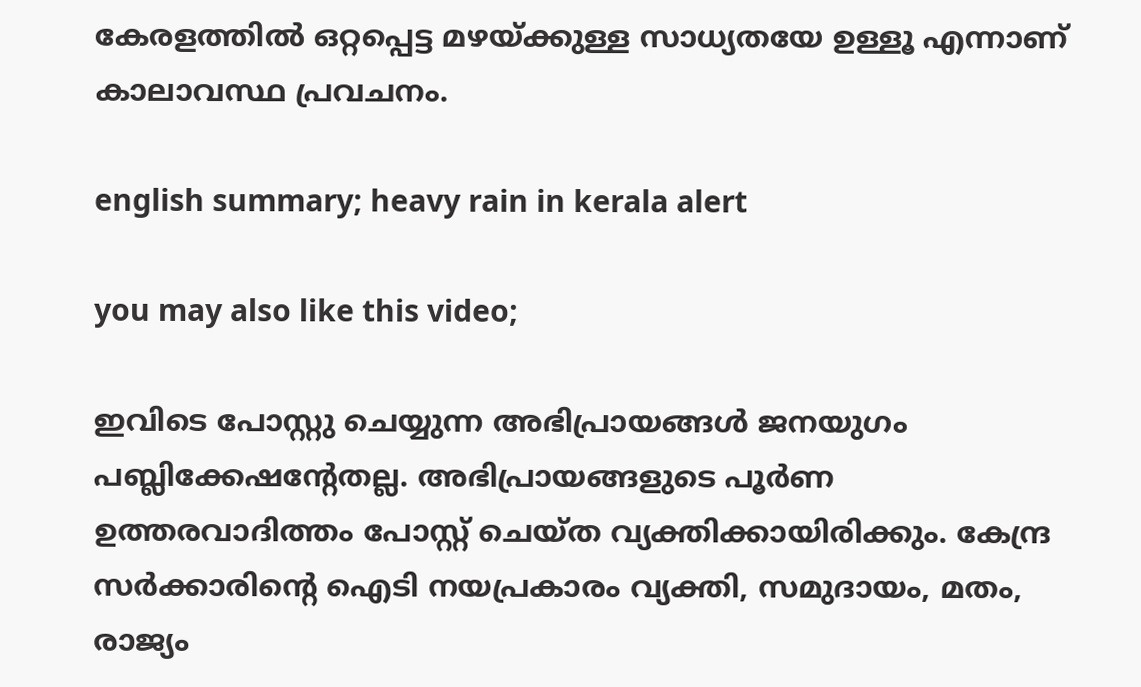കേരളത്തിൽ ഒറ്റപ്പെട്ട മഴയ്ക്കുള്ള സാധ്യതയേ ഉള്ളൂ എന്നാണ് കാലാവസ്ഥ പ്രവചനം.

english summary; heavy rain in kerala alert

you may also like this video;

ഇവിടെ പോസ്റ്റു ചെയ്യുന്ന അഭിപ്രായങ്ങള്‍ ജനയുഗം പബ്ലിക്കേഷന്റേതല്ല. അഭിപ്രായങ്ങളുടെ പൂര്‍ണ ഉത്തരവാദിത്തം പോസ്റ്റ് ചെയ്ത വ്യക്തിക്കായിരിക്കും. കേന്ദ്ര സര്‍ക്കാരിന്റെ ഐടി നയപ്രകാരം വ്യക്തി, സമുദായം, മതം, രാജ്യം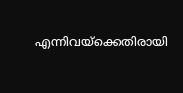എന്നിവയ്‌ക്കെതിരായി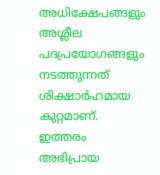അധിക്ഷേപങ്ങളും അശ്ലീല പദപ്രയോഗങ്ങളും നടത്തുന്നത് ശിക്ഷാര്‍ഹമായ കുറ്റമാണ്. ഇത്തരം അഭിപ്രായ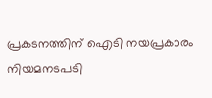പ്രകടനത്തിന് ഐടി നയപ്രകാരം നിയമനടപടി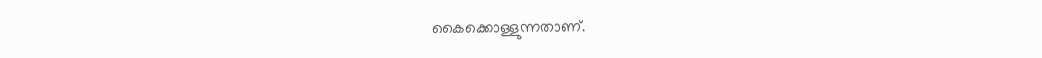കൈക്കൊള്ളുന്നതാണ്.